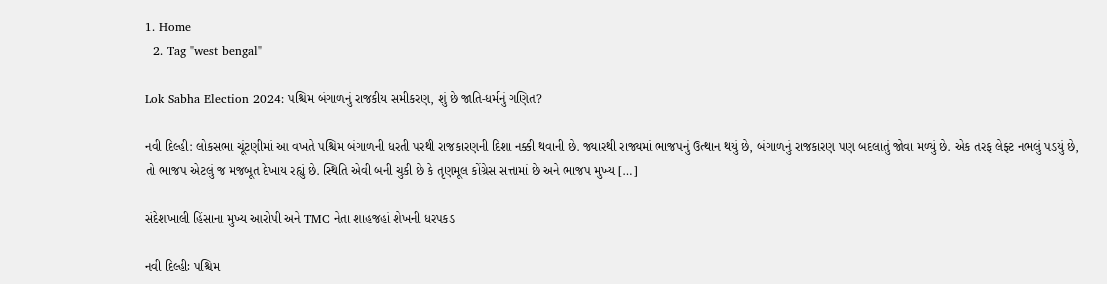1. Home
  2. Tag "west bengal"

Lok Sabha Election 2024: પશ્ચિમ બંગાળનું રાજકીય સમીકરણ, શું છે જાતિ-ધર્મનું ગણિત?

નવી દિલ્હી: લોકસભા ચૂંટણીમાં આ વખતે પશ્ચિમ બંગાળની ધરતી પરથી રાજકારણની દિશા નક્કી થવાની છે. જ્યારથી રાજ્યમાં ભાજપનું ઉત્થાન થયું છે, બંગાળનું રાજકારણ પણ બદલાતું જોવા મળ્યું છે. એક તરફ લેફ્ટ નભલું પડયું છે, તો ભાજપ એટલું જ મજબૂત દેખાય રહ્યું છે. સ્થિતિ એવી બની ચુકી છે કે તૃણમૂલ કોંગ્રેસ સત્તામાં છે અને ભાજપ મુખ્ય […]

સંદેશખાલી હિંસાના મુખ્ય આરોપી અને TMC નેતા શાહજહાં શેખની ધરપકડ

નવી દિલ્હીઃ પશ્ચિમ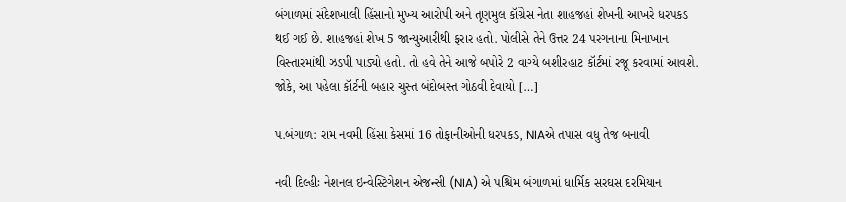બંગાળમાં સંદેશખાલી હિંસાનો મુખ્ય આરોપી અને તૃણમુલ કૉંગ્રેસ નેતા શાહજહાં શેખની આખરે ધરપકડ થઈ ગઈ છે. શાહજહાં શેખ 5 જાન્યુઆરીથી ફરાર હતો. પોલીસે તેને ઉત્તર 24 પરગનાના મિનાખાન વિસ્તારમાંથી ઝડપી પાડ્યો હતો. તો હવે તેને આજે બપોરે 2 વાગ્યે બશીરહાટ કૉર્ટમાં રજૂ કરવામાં આવશે. જોકે, આ પહેલા કૉર્ટની બહાર ચુસ્ત બંદોબસ્ત ગોઠવી દેવાયો […]

પ.બંગાળ: રામ નવમી હિંસા કેસમાં 16 તોફાનીઓની ધરપકડ, NIAએ તપાસ વધુ તેજ બનાવી

નવી દિલ્હીઃ નેશનલ ઇન્વેસ્ટિગેશન એજન્સી (NIA) એ પશ્ચિમ બંગાળમાં ધાર્મિક સરઘસ દરમિયાન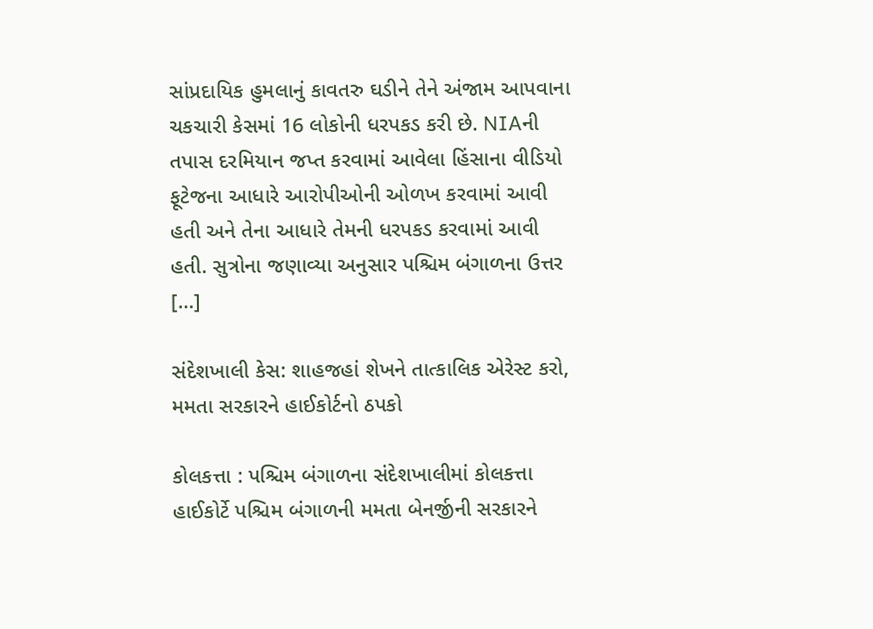સાંપ્રદાયિક હુમલાનું કાવતરુ ઘડીને તેને અંજામ આપવાના ચકચારી કેસમાં 16 લોકોની ધરપકડ કરી છે. NIAની તપાસ દરમિયાન જપ્ત કરવામાં આવેલા હિંસાના વીડિયો ફૂટેજના આધારે આરોપીઓની ઓળખ કરવામાં આવી હતી અને તેના આધારે તેમની ધરપકડ કરવામાં આવી હતી. સુત્રોના જણાવ્યા અનુસાર પશ્ચિમ બંગાળના ઉત્તર […]

સંદેશખાલી કેસ: શાહજહાં શેખને તાત્કાલિક એરેસ્ટ કરો, મમતા સરકારને હાઈકોર્ટનો ઠપકો

કોલકત્તા : પશ્ચિમ બંગાળના સંદેશખાલીમાં કોલકત્તા હાઈકોર્ટે પશ્ચિમ બંગાળની મમતા બેનર્જીની સરકારને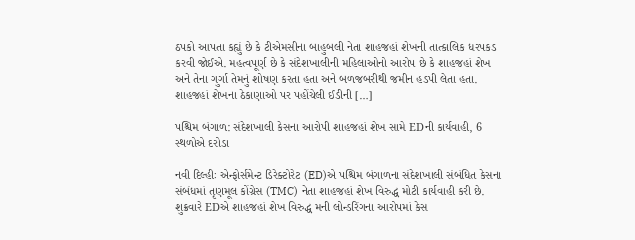ઠપકો આપતા કહ્યું છે કે ટીએમસીના બાહુબલી નેતા શાહજહાં શેખની તાત્કાલિક ધરપકડ કરવી જોઈએ. મહત્વપૂર્ણ છે કે સંદેશખાલીની મહિલાઓનો આરોપ છે કે શાહજહાં શેખ અને તેના ગુર્ગા તેમનું શોષણ કરતા હતા અને બળજબરીથી જમીન હડપી લેતા હતા. શાહજહાં શેખના ઠેકાણાઓ પર પહોંચેલી ઈડીની […]

પશ્ચિમ બંગાળ: સંદેશખાલી કેસના આરોપી શાહજહાં શેખ સામે EDની કાર્યવાહી, 6 સ્થળોએ દરોડા

નવી દિલ્હીઃ એન્ફોર્સમેન્ટ ડિરેક્ટોરેટ (ED)એ પશ્ચિમ બંગાળના સંદેશખાલી સંબંધિત કેસના સંબંધમાં તૃણમૂલ કોંગ્રેસ (TMC) નેતા શાહજહાં શેખ વિરુદ્ધ મોટી કાર્યવાહી કરી છે. શુક્રવારે EDએ શાહજહાં શેખ વિરુદ્ધ મની લોન્ડરિંગના આરોપમાં કેસ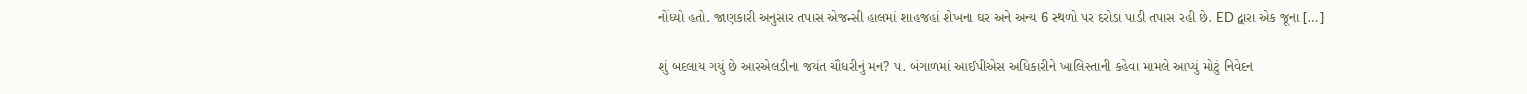નોંધ્યો હતો. જાણકારી અનુસાર તપાસ એજન્સી હાલમાં શાહજહાં શેખના ઘર અને અન્ય 6 સ્થળો પર દરોડા પાડી તપાસ રહી છે. ED દ્વારા એક જૂના […]

શું બદલાય ગયું છે આરએલડીના જયંત ચૌધરીનું મન? પ. બંગાળમાં આઈપીએસ અધિકારીને ખાલિસ્તાની કહેવા મામલે આપ્યું મોટું નિવેદન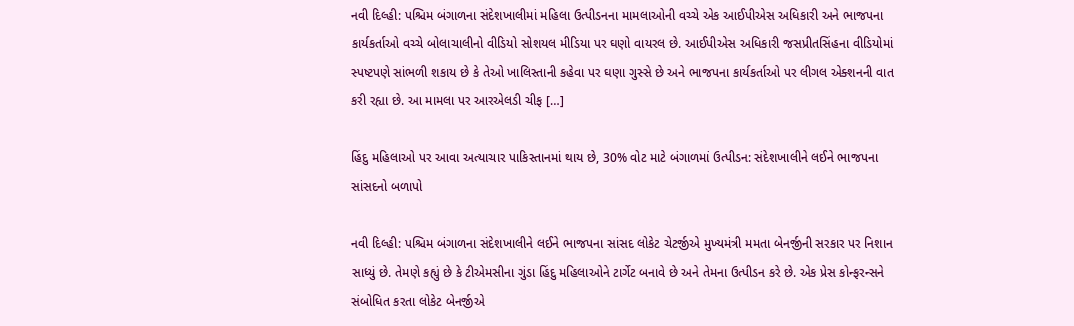નવી દિલ્હી: પશ્ચિમ બંગાળના સંદેશખાલીમાં મહિલા ઉત્પીડનના મામલાઓની વચ્ચે એક આઈપીએસ અધિકારી અને ભાજપના કાર્યકર્તાઓ વચ્ચે બોલાચાલીનો વીડિયો સોશયલ મીડિયા પર ઘણો વાયરલ છે. આઈપીએસ અધિકારી જસપ્રીતસિંહના વીડિયોમાં સ્પષ્ટપણે સાંભળી શકાય છે કે તેઓ ખાલિસ્તાની કહેવા પર ઘણા ગુસ્સે છે અને ભાજપના કાર્યકર્તાઓ પર લીગલ એક્શનની વાત કરી રહ્યા છે. આ મામલા પર આરએલડી ચીફ […]

હિંદુ મહિલાઓ પર આવા અત્યાચાર પાકિસ્તાનમાં થાય છે, 30% વોટ માટે બંગાળમાં ઉત્પીડન: સંદેશખાલીને લઈને ભાજપના સાંસદનો બળાપો

નવી દિલ્હી: પશ્ચિમ બંગાળના સંદેશખાલીને લઈને ભાજપના સાંસદ લોકેટ ચેટર્જીએ મુખ્યમંત્રી મમતા બેનર્જીની સરકાર પર નિશાન સાધ્યું છે. તેમણે કહ્યું છે કે ટીએમસીના ગુંડા હિંદુ મહિલાઓને ટાર્ગેટ બનાવે છે અને તેમના ઉત્પીડન કરે છે. એક પ્રેસ કોન્ફરન્સને સંબોધિત કરતા લોકેટ બેનર્જીએ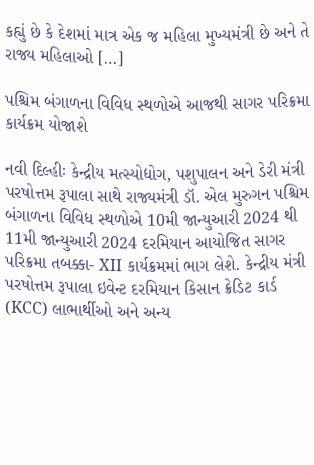કહ્યું છે કે દેશમાં માત્ર એક જ મહિલા મુખ્યમંત્રી છે અને તે રાજ્ય મહિલાઓ […]

પશ્ચિમ બંગાળના વિવિધ સ્થળોએ આજથી સાગર પરિક્રમા કાર્યક્રમ યોજાશે

નવી દિલ્હીઃ કેન્દ્રીય મત્સ્યોદ્યોગ, પશુપાલન અને ડેરી મંત્રી પરષોત્તમ રૂપાલા સાથે રાજ્યમંત્રી ડૉ. એલ મુરુગન પશ્ચિમ બંગાળના વિવિધ સ્થળોએ 10મી જાન્યુઆરી 2024 થી 11મી જાન્યુઆરી 2024 દરમિયાન આયોજિત સાગર પરિક્રમા તબક્કા- XII કાર્યક્રમમાં ભાગ લેશે. કેન્દ્રીય મંત્રી પરષોત્તમ રૂપાલા ઇવેન્ટ દરમિયાન કિસાન ક્રેડિટ કાર્ડ (KCC) લાભાર્થીઓ અને અન્ય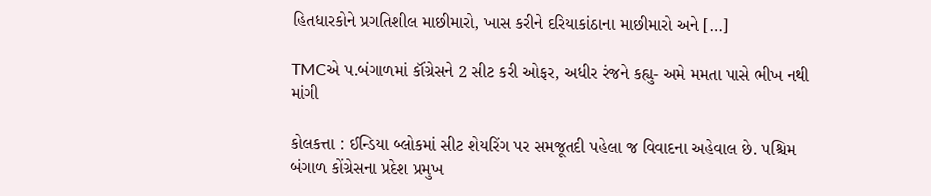હિતધારકોને પ્રગતિશીલ માછીમારો, ખાસ કરીને દરિયાકાંઠાના માછીમારો અને […]

TMCએ પ.બંગાળમાં કૉંગ્રેસને 2 સીટ કરી ઓફર, અધીર રંજને કહ્યુ- અમે મમતા પાસે ભીખ નથી માંગી

કોલકત્તા : ઈન્ડિયા બ્લોકમાં સીટ શેયરિંગ પર સમજૂતદી પહેલા જ વિવાદના અહેવાલ છે. પશ્ચિમ બંગાળ કોંગ્રેસના પ્રદેશ પ્રમુખ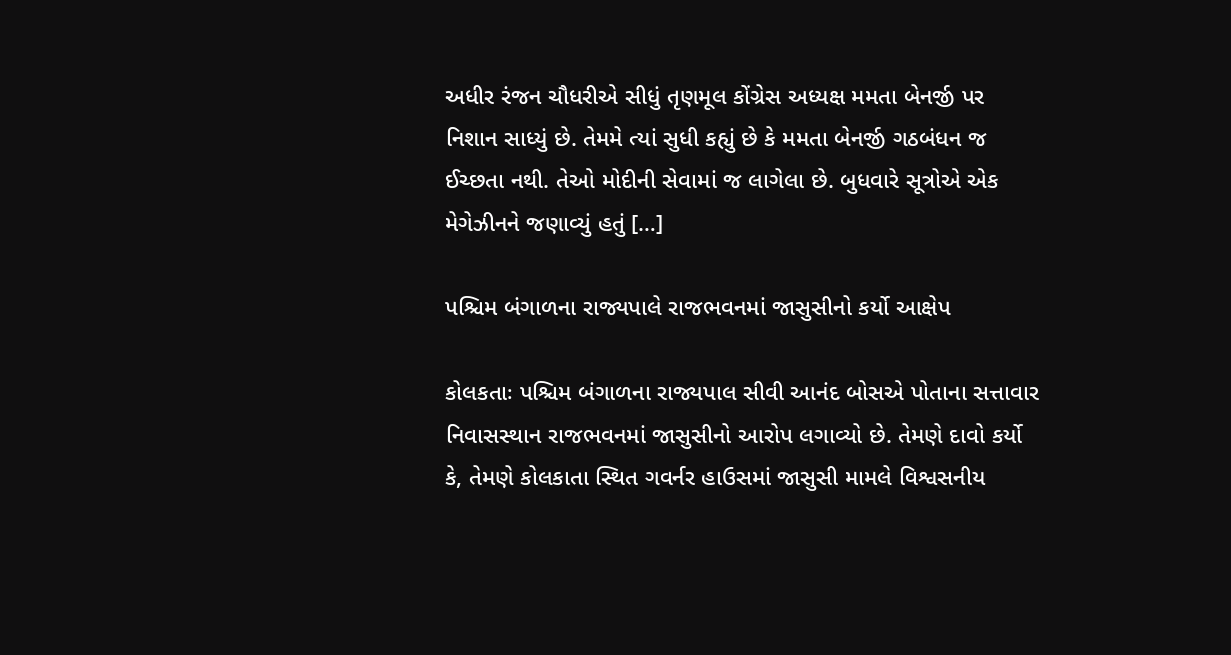અધીર રંજન ચૌધરીએ સીધું તૃણમૂલ કોંગ્રેસ અધ્યક્ષ મમતા બેનર્જી પર નિશાન સાધ્યું છે. તેમમે ત્યાં સુધી કહ્યું છે કે મમતા બેનર્જી ગઠબંધન જ ઈચ્છતા નથી. તેઓ મોદીની સેવામાં જ લાગેલા છે. બુધવારે સૂત્રોએ એક મેગેઝીનને જણાવ્યું હતું […]

પશ્ચિમ બંગાળના રાજ્યપાલે રાજભવનમાં જાસુસીનો કર્યો આક્ષેપ

કોલકતાઃ પશ્ચિમ બંગાળના રાજ્યપાલ સીવી આનંદ બોસએ પોતાના સત્તાવાર નિવાસસ્થાન રાજભવનમાં જાસુસીનો આરોપ લગાવ્યો છે. તેમણે દાવો કર્યો કે, તેમણે કોલકાતા સ્થિત ગવર્નર હાઉસમાં જાસુસી મામલે વિશ્વસનીય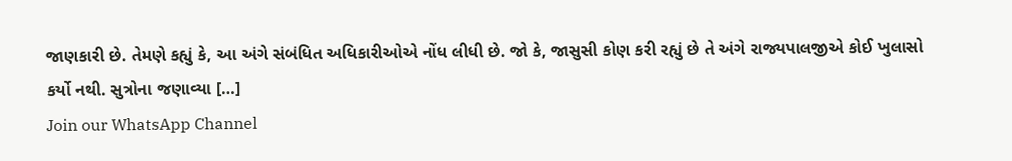જાણકારી છે. તેમણે કહ્યું કે, આ અંગે સંબંધિત અધિકારીઓએ નોંધ લીધી છે. જો કે, જાસુસી કોણ કરી રહ્યું છે તે અંગે રાજ્યપાલજીએ કોઈ ખુલાસો કર્યો નથી. સુત્રોના જણાવ્યા […]
Join our WhatsApp Channel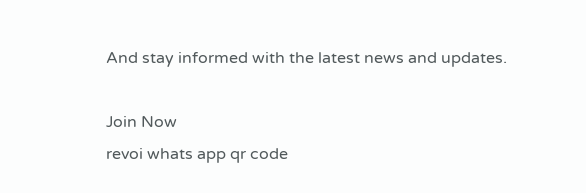And stay informed with the latest news and updates.

Join Now
revoi whats app qr code